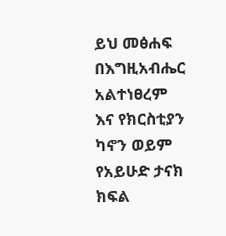ይህ መፅሐፍ በእግዚአብሔር አልተነፀረም እና የክርስቲያን ካኖን ወይም የአይሁድ ታናክ ክፍል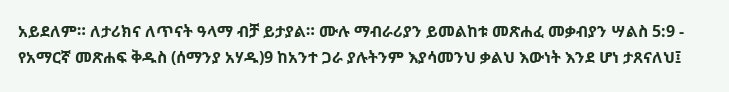አይደለም። ለታሪክና ለጥናት ዓላማ ብቻ ይታያል። ሙሉ ማብራሪያን ይመልከቱ መጽሐፈ መቃብያን ሣልስ 5:9 - የአማርኛ መጽሐፍ ቅዱስ (ሰማንያ አሃዱ)9 ከአንተ ጋራ ያሉትንም እያሳመንህ ቃልህ እውነት እንደ ሆነ ታጸናለህ፤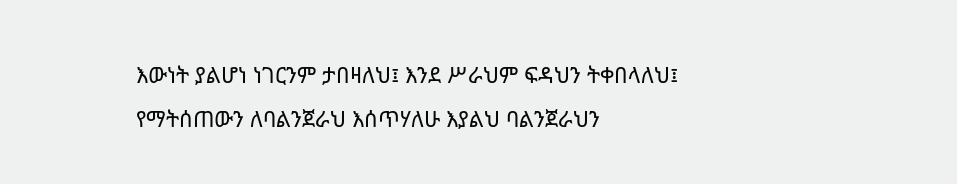እውነት ያልሆነ ነገርንም ታበዛለህ፤ እንደ ሥራህም ፍዳህን ትቀበላለህ፤ የማትሰጠውን ለባልንጀራህ እሰጥሃለሁ እያልህ ባልንጀራህን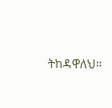ትከዳዋለህ።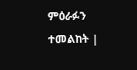ምዕራፉን ተመልከት |